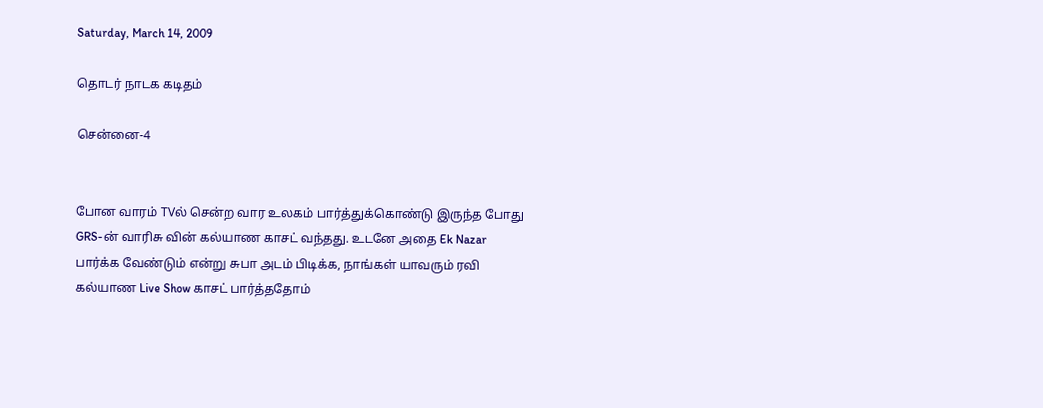Saturday, March 14, 2009

தொட‌ர் நாட‌க‌ க‌டித‌ம்

சென்னை-4


போன‌ வார‌ம் TVல் சென்ற‌ வார‌ உல‌க‌ம் பார்த்துக்கொண்டு இருந்த‌ போது GRS-ன் வாரிசு வின் க‌ல்யாண‌ காச‌ட் வ‌ந்த‌து. உட‌னே அதை Ek Nazar பார்க்க‌ வேண்டும் என்று சுபா அட‌ம் பிடிக்க‌, நாங்க‌ள் யாவ‌ரும் ர‌வி க‌ல்யாண‌ Live Show காச‌ட் பார்த்ததோம்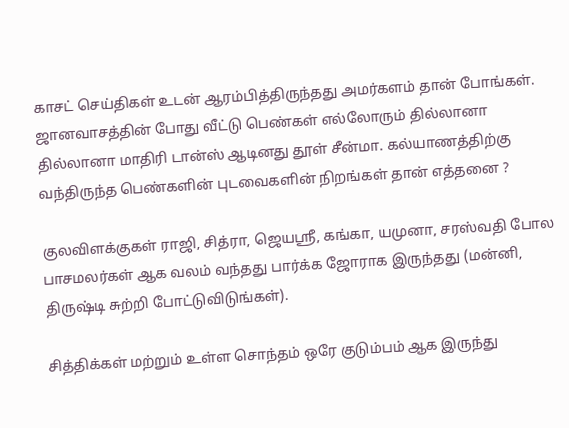காச‌ட் செய்திக‌ள் உட‌ன் ஆர‌ம்பித்திருந்த‌து அம‌ர்க‌ள‌ம் தான் போங்க‌ள். ஜான‌வாச‌த்தின் போது வீட்டு பெண்க‌ள் எல்லோரும் தில்லானா தில்லானா மாதிரி டான்ஸ் ஆடின‌து தூள் சீன்மா. க‌ல்யாண‌த்திற்கு வ‌ந்திருந்த‌ பெண்க‌ளின் புட‌வைக‌ளின் நிற‌ங்க‌ள் தான் எத்த‌னை ?

குல‌விள‌க்குக‌ள் ராஜி, சித்ரா, ஜெய‌ஸ்ரீ, க‌ங்கா, ய‌முனா, ச‌ர‌ஸ்வ‌தி போல‌ பாச‌ம‌ல‌ர்க‌ள் ஆக‌ வ‌ல‌ம் வ‌ந்த‌து பார்க்க‌ ஜோராக‌ இருந்த‌து (ம‌ன்னி, திருஷ்டி சுற்றி போட்டுவிடுங்க‌ள்).

சித்திக்க‌ள் ம‌ற்றும் உள்ள‌ சொந்த‌ம் ஒரே குடும்ப‌ம் ஆக‌ இருந்து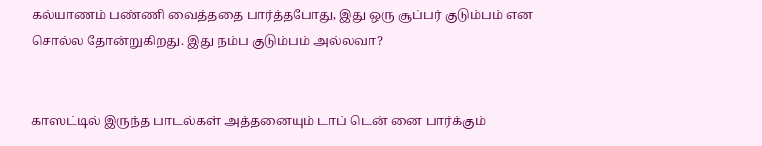க‌ல்யாண‌ம் ப‌ண்ணி வைத்த‌தை பார்த்த‌போது, இது ஒரு சூப்ப‌ர் குடும்ப‌ம் என‌ சொல்ல தோன்றுகிற‌து. இது ந‌ம்ப‌ குடும்ப‌ம் அல்ல‌வா?


காஸ‌ட்டில் இருந்த‌ பாட‌ல்க‌ள் அத்த‌னையும் டாப் டென் னை பார்க்கும்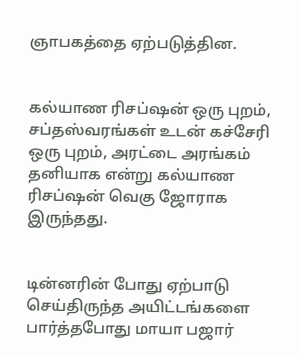ஞாப‌க‌த்தை ஏற்ப‌டுத்தின‌.


க‌ல்யாண‌ ரிச‌ப்ஷ‌ன் ஒரு புற‌ம், ச‌ப்த‌ஸ்வ‌ர‌ங்க‌ள் உட‌ன் க‌ச்சேரி ஒரு புற‌ம், அர‌ட்டை அர‌ங்க‌ம் த‌னியாக‌ என்று க‌ல்யாண‌ ரிச‌ப்ஷ‌ன் வெகு ஜோராக‌ இருந்த‌து.


டின்ன‌ரின் போது ஏற்பாடு செய்திருந்த‌ அயிட்ட‌ங்க‌ளை பார்த்த‌போது மாயா ப‌ஜார்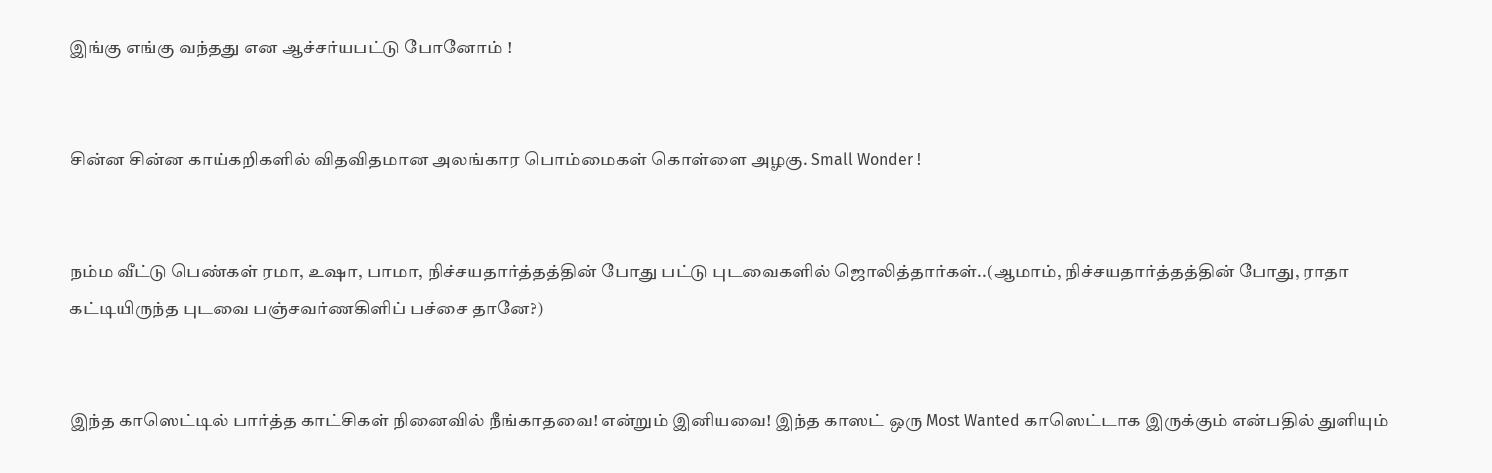இங்கு எங்கு வ‌ந்த‌து என‌ ஆச்ச‌ர்ய‌ப‌ட்டு போனோம் !


சின்ன‌ சின்ன‌ காய்க‌றிக‌ளில் வித‌வித‌மான‌ அல‌ங்கார‌ பொம்மைக‌ள் கொள்ளை அழகு. Small Wonder !


ந‌ம்ம‌ வீட்டு பெண்க‌ள் ரமா, உஷா, பாமா, நிச்ச‌ய‌தார்த்த‌த்தின் போது பட்டு புட‌வைக‌ளில் ஜொலித்தார்க‌ள்..(ஆமாம், நிச்ச‌ய‌தார்த்த‌த்தின் போது, ராதா க‌ட்டியிருந்த‌ புட‌வை ப‌ஞ்ச‌வ‌ர்ணகிளிப் ப‌ச்சை தானே?)


இந்த‌ காஸெட்டில் பார்த்த‌ காட்சிக‌ள் நினைவில் நீங்காத‌வை! என்றும் இனிய‌வை! இந்த‌ காஸட் ஒரு Most Wanted காஸெட்டாக‌ இருக்கும் என்ப‌தில் துளியும்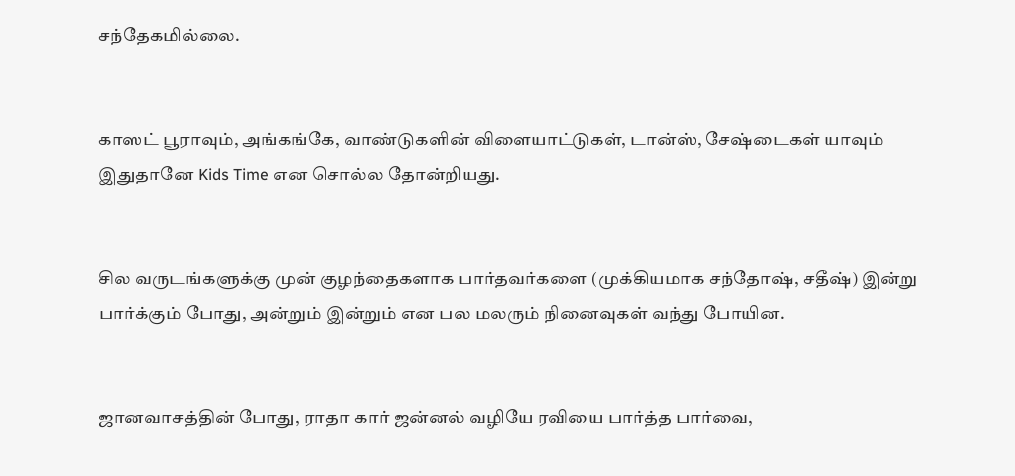ச‌ந்தேக‌மில்லை.


காஸட் பூராவும், அங்க‌ங்கே, வாண்டுக‌ளின் விளையாட்டுக‌ள், டான்ஸ், சேஷ்டைக‌ள் யாவும் இதுதானே Kids Time என‌ சொல்ல‌ தோன்றிய‌து.


சில‌ வ‌ருட‌ங்க‌ளுக்கு முன் குழந்தைக‌ளாக‌ பார்த‌வ‌ர்க‌ளை (முக்கிய‌மாக‌ ச‌ந்தோஷ், ச‌தீஷ்) இன்று பார்க்கும் போது, அன்றும் இன்றும் என‌ ப‌ல‌ ம‌ல‌ரும் நினைவுக‌ள் வ‌ந்து போயின‌.


ஜான‌வாச‌த்தின் போது, ராதா கார் ஜ‌ன்ன‌ல் வ‌ழியே ர‌வியை பார்த்த‌ பார்வை,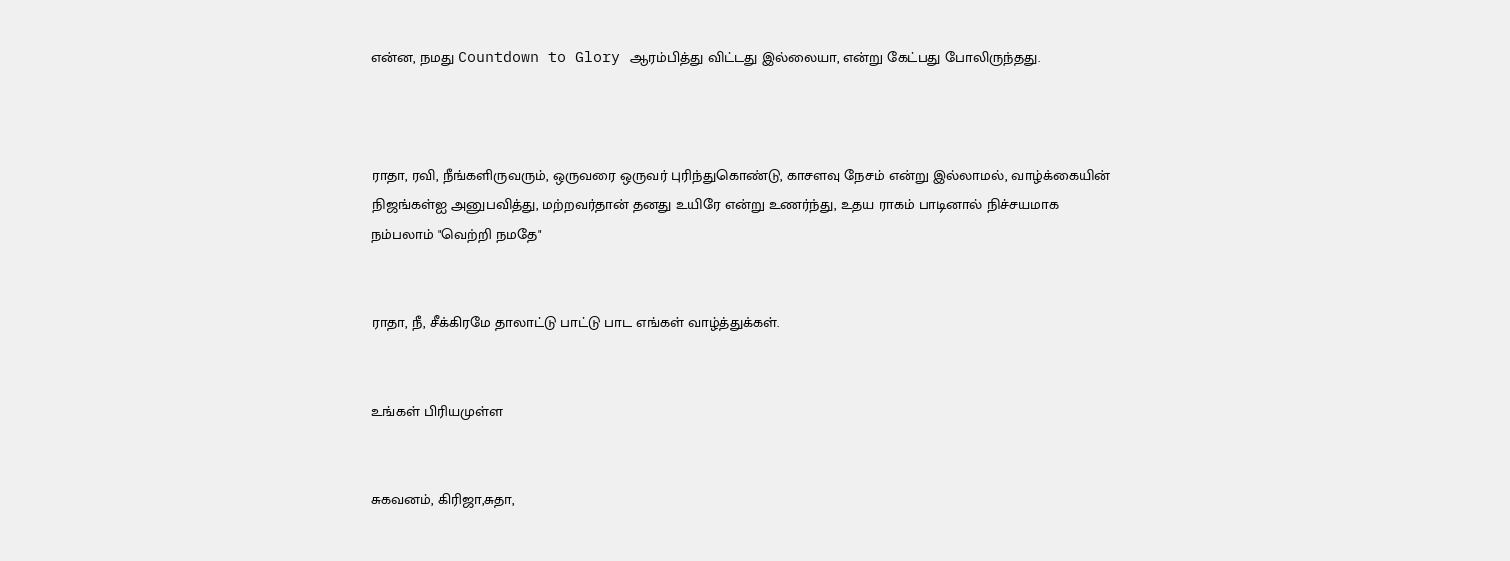என்ன‌, ந‌ம‌து Countdown to Glory ஆர‌ம்பித்து விட்ட‌து இல்லையா, என்று கேட்ப‌து போலிருந்த‌து.



ராதா, ர‌வி, நீங்க‌ளிருவ‌ரும், ஒருவ‌ரை ஒருவ‌ர் புரிந்துகொண்டு, காச‌ள‌வு நேச‌ம் என்று இல்லாம‌ல், வாழ்க்கையின் நிஜ‌ங்க‌ள்ஐ அனுப‌வித்து, ம‌ற்ற‌வ‌ர்தான் த‌ன‌து உயிரே என்று உண‌ர்ந்து, உத‌ய‌ ராக‌ம் பாடினால் நிச்ச‌ய‌மாக‌ ந‌ம்ப‌லாம் "வெற்றி ந‌ம‌தே"


ராதா, நீ, சீக்கிர‌மே தாலாட்டு பாட்டு பாட‌ எங்க‌ள் வாழ்த்துக்க‌ள்.


உங்க‌ள் பிரிய‌முள்ள‌


சுக‌வ‌ன‌ம், கிரிஜா,சுதா,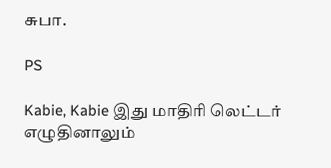சுபா.

PS

Kabie, Kabie இது மாதிரி லெட்ட‌ர் எழுதினாலும்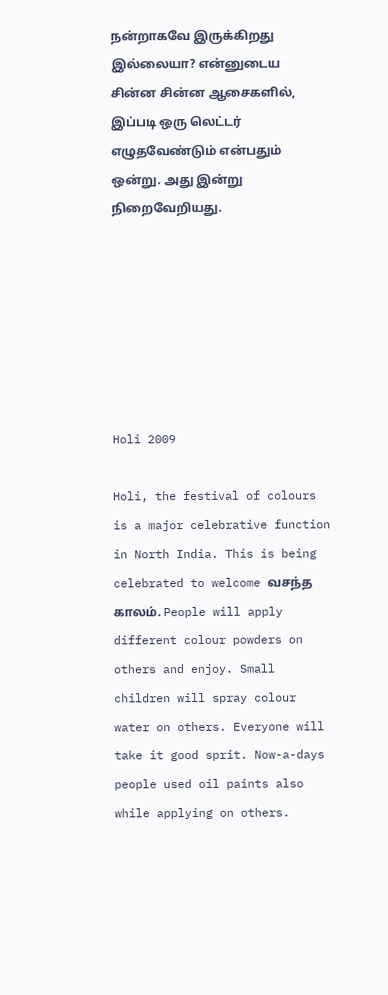ந‌ன்றாக‌வே இருக்கிற‌து இல்லையா? என்னுடைய‌ சின்ன‌ சின்ன‌ ஆசைக‌ளில், இப்ப‌டி ஒரு லெட்ட‌ர் எழுத‌வேண்டும் என்ப‌தும் ஒன்று. அது இன்று நிறைவேறிய‌து.







Holi 2009

Holi, the festival of colours is a major celebrative function in North India. This is being celebrated to welcome வ‌ச‌ந்த‌ கால‌ம். People will apply different colour powders on others and enjoy. Small children will spray colour water on others. Everyone will take it good sprit. Now-a-days people used oil paints also while applying on others.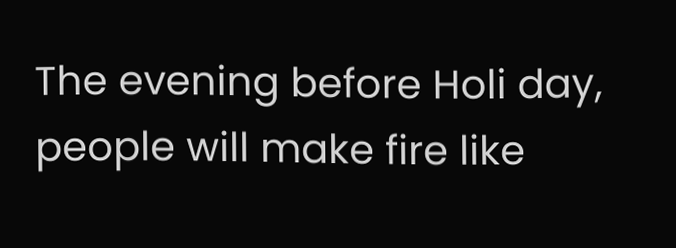The evening before Holi day, people will make fire like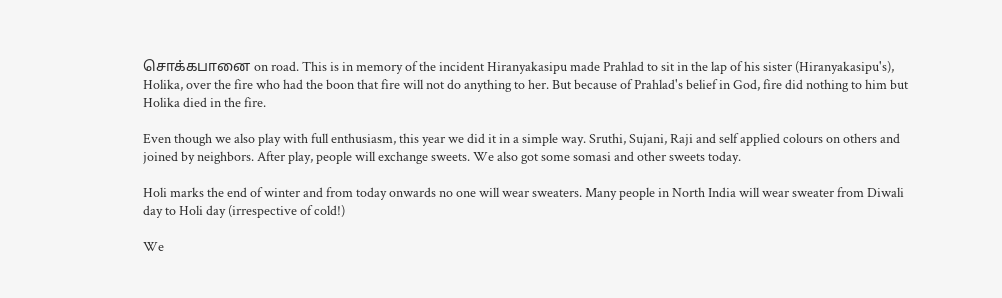சொக்க‌பானை on road. This is in memory of the incident Hiranyakasipu made Prahlad to sit in the lap of his sister (Hiranyakasipu's), Holika, over the fire who had the boon that fire will not do anything to her. But because of Prahlad's belief in God, fire did nothing to him but Holika died in the fire.

Even though we also play with full enthusiasm, this year we did it in a simple way. Sruthi, Sujani, Raji and self applied colours on others and joined by neighbors. After play, people will exchange sweets. We also got some somasi and other sweets today.

Holi marks the end of winter and from today onwards no one will wear sweaters. Many people in North India will wear sweater from Diwali day to Holi day (irrespective of cold!)

We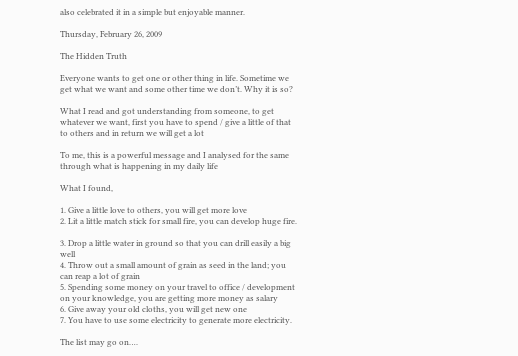also celebrated it in a simple but enjoyable manner.

Thursday, February 26, 2009

The Hidden Truth

Everyone wants to get one or other thing in life. Sometime we get what we want and some other time we don’t. Why it is so?

What I read and got understanding from someone, to get whatever we want, first you have to spend / give a little of that to others and in return we will get a lot

To me, this is a powerful message and I analysed for the same through what is happening in my daily life

What I found,

1. Give a little love to others, you will get more love
2. Lit a little match stick for small fire, you can develop huge fire.

3. Drop a little water in ground so that you can drill easily a big well
4. Throw out a small amount of grain as seed in the land; you can reap a lot of grain
5. Spending some money on your travel to office / development on your knowledge, you are getting more money as salary
6. Give away your old cloths, you will get new one
7. You have to use some electricity to generate more electricity.

The list may go on….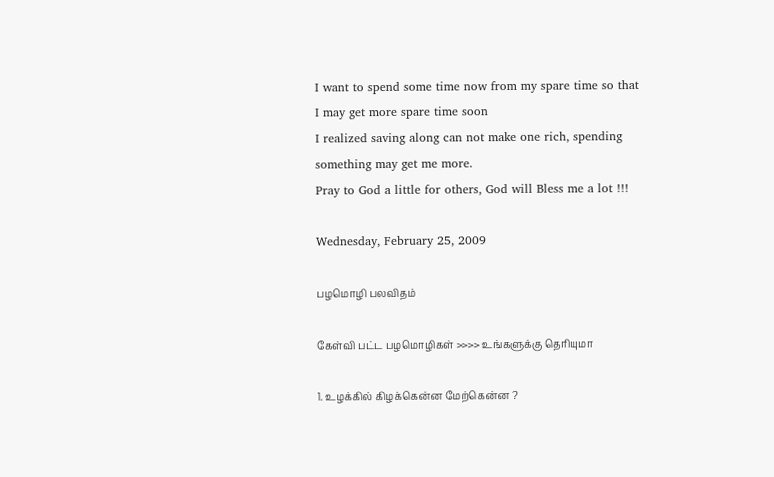I want to spend some time now from my spare time so that I may get more spare time soon
I realized saving along can not make one rich, spending something may get me more.
Pray to God a little for others, God will Bless me a lot !!!

Wednesday, February 25, 2009

ப‌ழமொழி ப‌ல‌வித‌ம்

கேள்வி ப‌ட்ட‌ ப‌ழமொழிக‌ள் >>>> உங்களுக்கு தெரியுமா

1. உழக்கில் கிழக்கென்ன மேற்கென்ன ?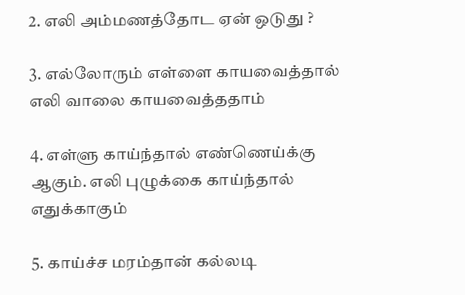2. எலி அம்ம‌ண‌த்தோட ஏன் ஒடுது ?

3. எல்லோரும் எள்ளை காய‌வைத்தால் எலி வாலை காய‌வைத்த‌தாம்

4. எள்ளு காய்ந்தால் எண்ணெய்க்கு ஆகும். எலி புழுக்கை காய்ந்தால் எதுக்கா‌கும்

5. காய்ச்ச‌ ம‌ர‌ம்தான் க‌ல்ல‌டி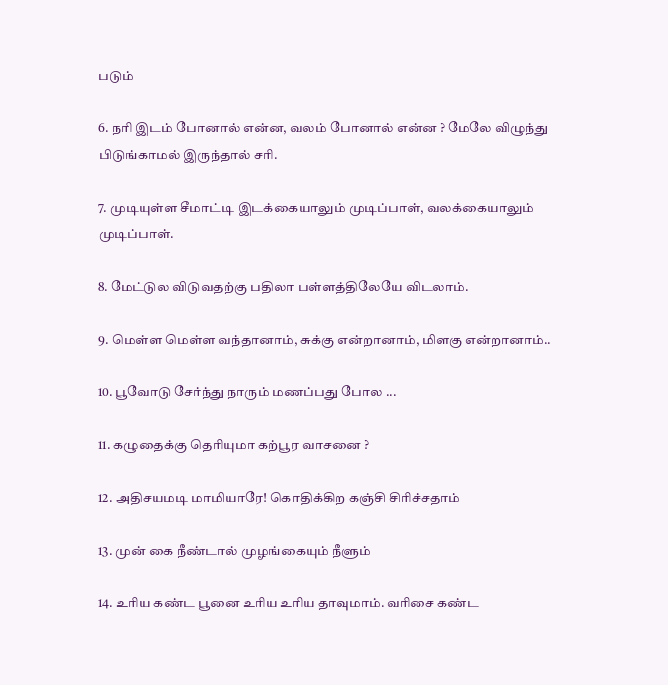ப‌டும்

6. ந‌ரி இட‌ம் போனால் என்ன‌, வ‌ல‌ம் போனால் என்ன‌ ? மேலே விழுந்து பிடுங்காம‌ல் இருந்தால் ச‌ரி.

7. முடியுள்ள‌ சீமாட்டி இடக்கையாலும் முடிப்பாள், வ‌ல‌க்கையாலும் முடிப்பாள்.

8. மேட்டுல‌ விடுவ‌த‌ற்கு ப‌திலா ப‌ள்ள‌த்திலேயே விட‌லாம்.

9. மெள்ள‌ மெள்ள‌ வந்தானாம், சுக்கு என்றானாம், மிள‌கு என்றானாம்..

10. பூவோடு சேர்ந்து நாரும் ம‌ணப்ப‌து போல‌ ...

11. கழுதைக்கு தெரியுமா க‌ற்பூர‌ வாச‌னை ?

12. அதிச‌ய‌ம‌டி மாமியாரே! கொதிக்கிற க‌ஞ்சி சிரிச்ச‌தாம்

13. முன் கை நீண்டால் முழங்கையும் நீளும்

14. உரிய‌ க‌ண்ட பூனை உரிய‌ உரிய தாவுமாம். வ‌ரிசை க‌ண்ட‌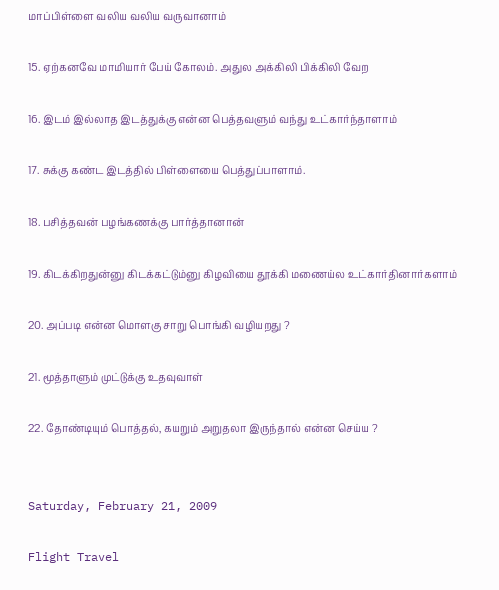மாப்பிள்ளை வ‌லிய‌ வ‌லிய‌ வ‌ருவானாம்

15. ஏற்க‌ன‌வே மாமியார் பேய் கோல‌ம். அதுல அக்கிலி பிக்கிலி வேற‌

16. இட‌ம் இல்லாத‌ இட‌த்துக்கு என்ன‌ பெத்த‌வ‌ளும் வந்து உட்கார்ந்தாளாம்

17. சுக்கு க‌ண்ட‌ இட‌த்தில் பிள்ளையை பெத்துப்பாளா‌ம்.

18. ப‌சித்த‌வ‌ன் ப‌ழங்க‌ண‌க்கு பார்த்தானான்

19. கிட‌க்கிற‌துன்னு கிட‌க்க‌ட்டும்னு கிழவியை தூக்கி ம‌ணைய்ல‌ உட்கார்தினார்க‌ளாம்

20. அப்ப‌டி என்ன‌ மொள‌கு சாறு பொங்கி வழிய‌ற‌து ?

21. மூத்தாளும் முட்டுக்கு உத‌வுவாள்

22. தோண்டியும் பொத்த‌ல், க‌ய‌றும் அறுத‌லா இருந்தால் என்ன‌ செய்ய‌ ?


Saturday, February 21, 2009

Flight Travel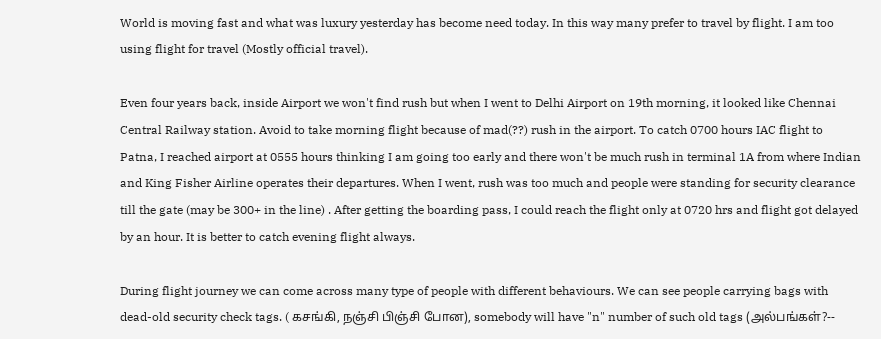World is moving fast and what was luxury yesterday has become need today. In this way many prefer to travel by flight. I am too using flight for travel (Mostly official travel).

Even four years back, inside Airport we won't find rush but when I went to Delhi Airport on 19th morning, it looked like Chennai Central Railway station. Avoid to take morning flight because of mad(??) rush in the airport. To catch 0700 hours IAC flight to Patna, I reached airport at 0555 hours thinking I am going too early and there won't be much rush in terminal 1A from where Indian and King Fisher Airline operates their departures. When I went, rush was too much and people were standing for security clearance till the gate (may be 300+ in the line) . After getting the boarding pass, I could reach the flight only at 0720 hrs and flight got delayed by an hour. It is better to catch evening flight always.

During flight journey we can come across many type of people with different behaviours. We can see people carrying bags with dead-old security check tags. ( கசங்கி, நஞ்சி பிஞ்சி போன‌), somebody will have "n" number of such old tags (அல்பங்கள்?--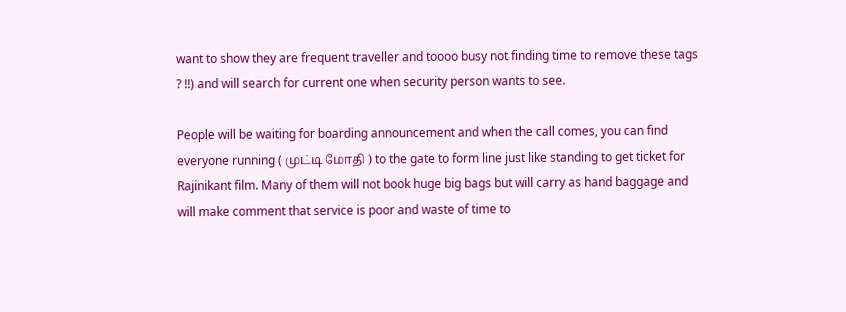want to show they are frequent traveller and toooo busy not finding time to remove these tags ? !!) and will search for current one when security person wants to see.

People will be waiting for boarding announcement and when the call comes, you can find everyone running ( முட்டி மோதி ) to the gate to form line just like standing to get ticket for Rajinikant film. Many of them will not book huge big bags but will carry as hand baggage and will make comment that service is poor and waste of time to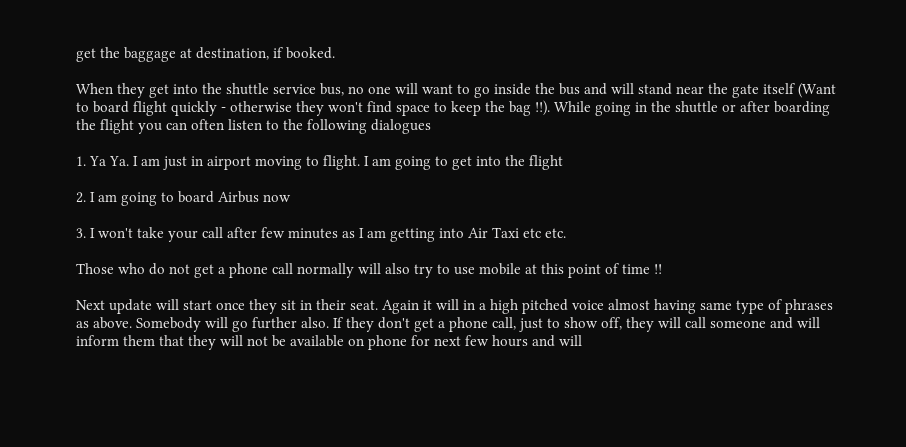get the baggage at destination, if booked.

When they get into the shuttle service bus, no one will want to go inside the bus and will stand near the gate itself (Want to board flight quickly - otherwise they won't find space to keep the bag !!). While going in the shuttle or after boarding the flight you can often listen to the following dialogues

1. Ya Ya. I am just in airport moving to flight. I am going to get into the flight

2. I am going to board Airbus now

3. I won't take your call after few minutes as I am getting into Air Taxi etc etc.

Those who do not get a phone call normally will also try to use mobile at this point of time !!

Next update will start once they sit in their seat. Again it will in a high pitched voice almost having same type of phrases as above. Somebody will go further also. If they don't get a phone call, just to show off, they will call someone and will inform them that they will not be available on phone for next few hours and will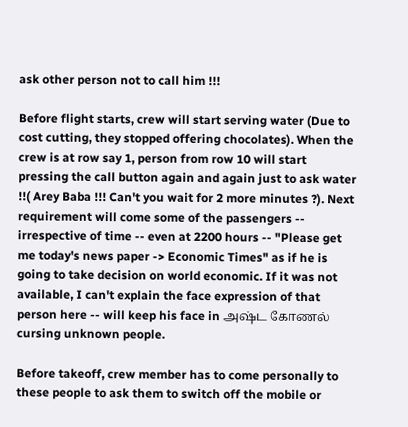ask other person not to call him !!!

Before flight starts, crew will start serving water (Due to cost cutting, they stopped offering chocolates). When the crew is at row say 1, person from row 10 will start pressing the call button again and again just to ask water !!( Arey Baba !!! Can't you wait for 2 more minutes ?). Next requirement will come some of the passengers -- irrespective of time -- even at 2200 hours -- "Please get me today's news paper -> Economic Times" as if he is going to take decision on world economic. If it was not available, I can't explain the face expression of that person here -- will keep his face in அஷ்ட கோணல் cursing unknown people.

Before takeoff, crew member has to come personally to these people to ask them to switch off the mobile or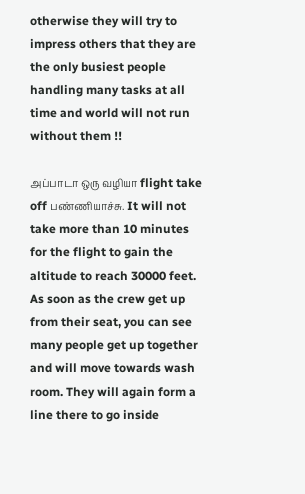otherwise they will try to impress others that they are the only busiest people handling many tasks at all time and world will not run without them !!

அப்பாடா ஒரு வழியா flight take off ப‌ண்ணியாச்சு. It will not take more than 10 minutes for the flight to gain the altitude to reach 30000 feet. As soon as the crew get up from their seat, you can see many people get up together and will move towards wash room. They will again form a line there to go inside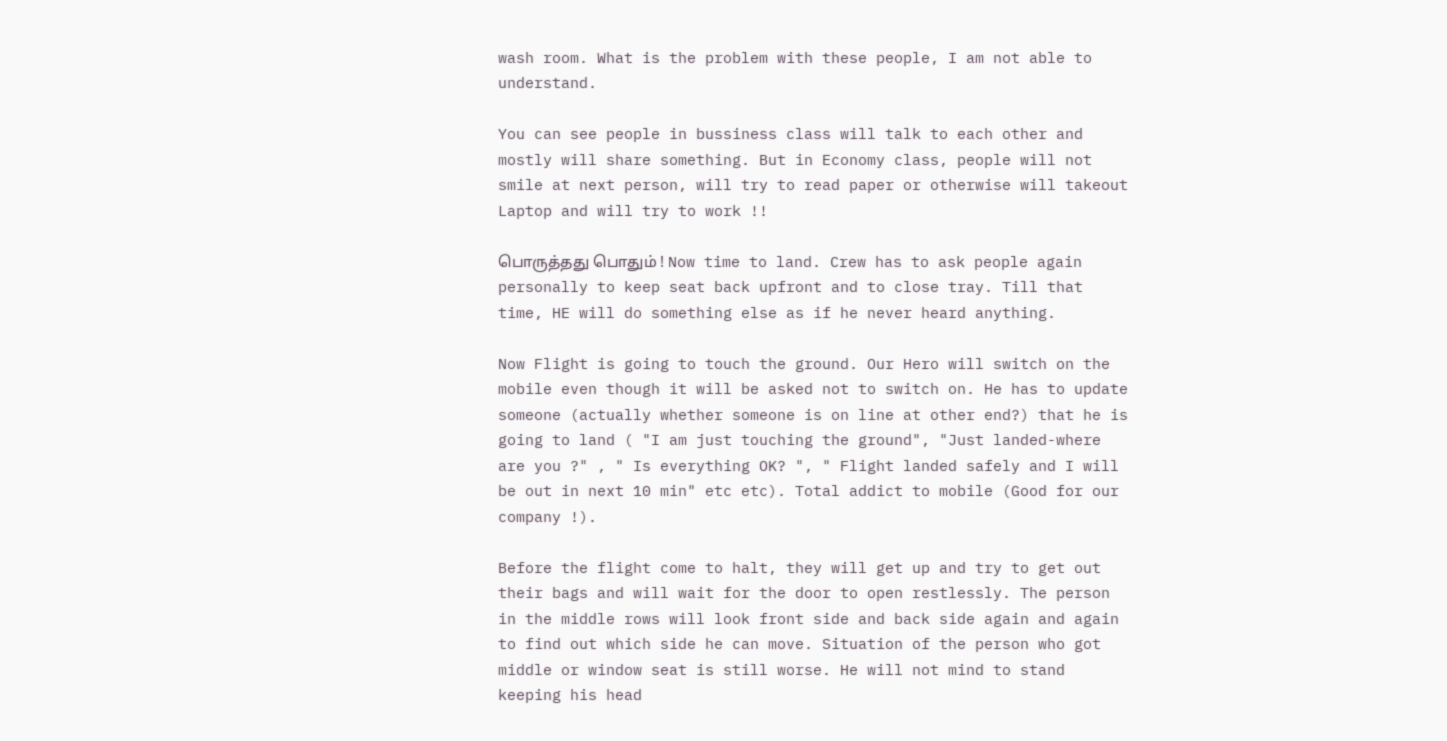wash room. What is the problem with these people, I am not able to understand.

You can see people in bussiness class will talk to each other and mostly will share something. But in Economy class, people will not smile at next person, will try to read paper or otherwise will takeout Laptop and will try to work !!

பொருத்த‌து பொதும் ! Now time to land. Crew has to ask people again personally to keep seat back upfront and to close tray. Till that time, HE will do something else as if he never heard anything.

Now Flight is going to touch the ground. Our Hero will switch on the mobile even though it will be asked not to switch on. He has to update someone (actually whether someone is on line at other end?) that he is going to land ( "I am just touching the ground", "Just landed-where are you ?" , " Is everything OK? ", " Flight landed safely and I will be out in next 10 min" etc etc). Total addict to mobile (Good for our company !).

Before the flight come to halt, they will get up and try to get out their bags and will wait for the door to open restlessly. The person in the middle rows will look front side and back side again and again to find out which side he can move. Situation of the person who got middle or window seat is still worse. He will not mind to stand keeping his head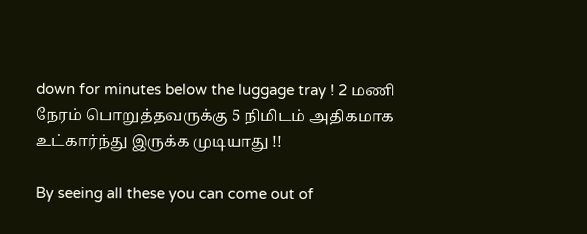down for minutes below the luggage tray ! 2 ம‌ணி நேர‌ம் பொறுத்தவருக்கு 5 நிமிடம் அதிகமாக உட்கார்ந்து இருக்க‌ முடியாது !!

By seeing all these you can come out of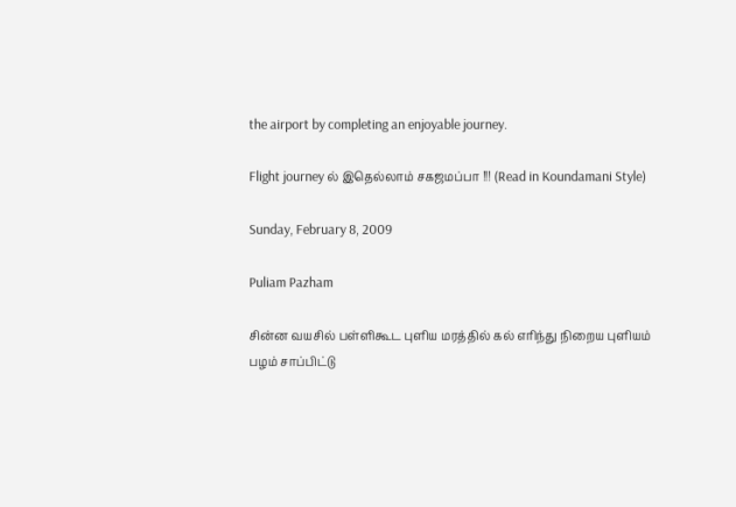the airport by completing an enjoyable journey.

Flight journey ல் இதெல்லாம் சகஜமப்பா !!! (Read in Koundamani Style)

Sunday, February 8, 2009

Puliam Pazham

சின்ன வயசில் பள்ளிகூட புளிய மரத்தில் கல் எரிந்து நிறைய புளியம் பழம் சாப்பிட்டு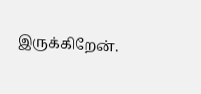இருக்கிறேன்.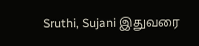Sruthi, Sujani இதுவரை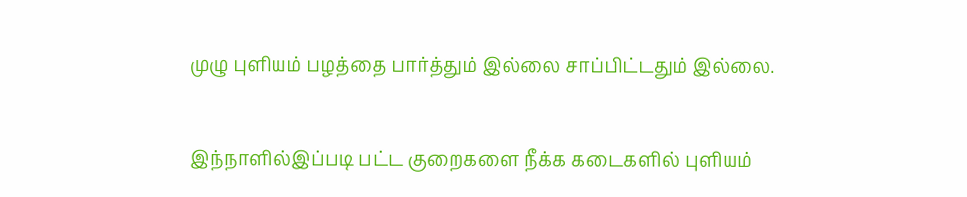முழு புளியம் பழத்தை பார்த்தும் இல்லை சாப்பிட்டதும் இல்லை.

இந்நாளில்இப்படி பட்ட குறைகளை நீக்க கடைகளில் புளியம்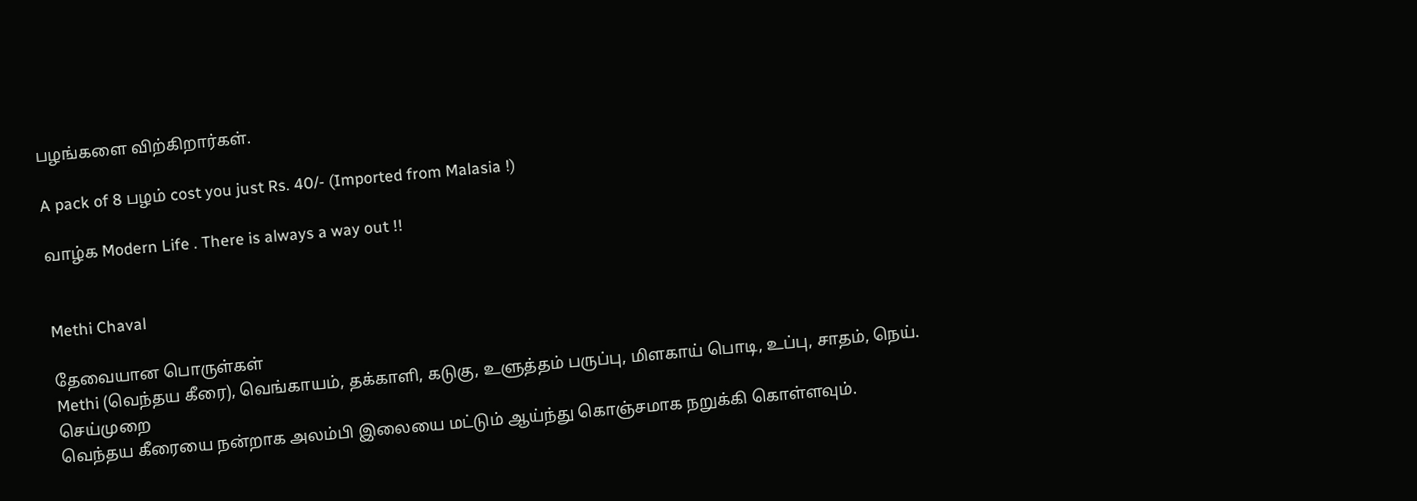பழங்களை விற்கிறார்கள்.

A pack of 8 பழம் cost you just Rs. 40/- (Imported from Malasia !)

வாழ்க Modern Life . There is always a way out !!


Methi Chaval

தேவையான பொருள்கள்
Methi (வெந்தய கீரை), வெங்காயம், தக்காளி, கடுகு, உளுத்தம் பருப்பு, மிளகாய் பொடி, உப்பு, சாதம், நெய்.
செய்முறை
வெந்தய கீரையை நன்றாக அலம்பி இலையை மட்டும் ஆய்ந்து கொஞ்சமாக நறுக்கி கொள்ளவும்.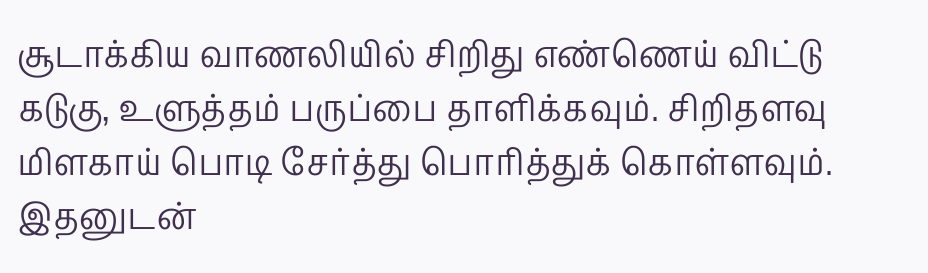சூடாக்கிய வாணலியில் சிறிது எண்ணெய் விட்டு கடுகு, உளுத்தம் பருப்பை தாளிக்கவும். சிறிதளவு மிளகாய் பொடி சேர்த்து பொரித்துக் கொள்ளவும். இதனுடன்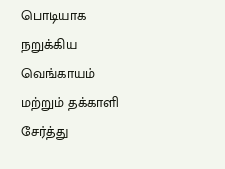பொடியாக நறுக்கிய வெங்காயம் மற்றும் தக்காளி சேர்த்து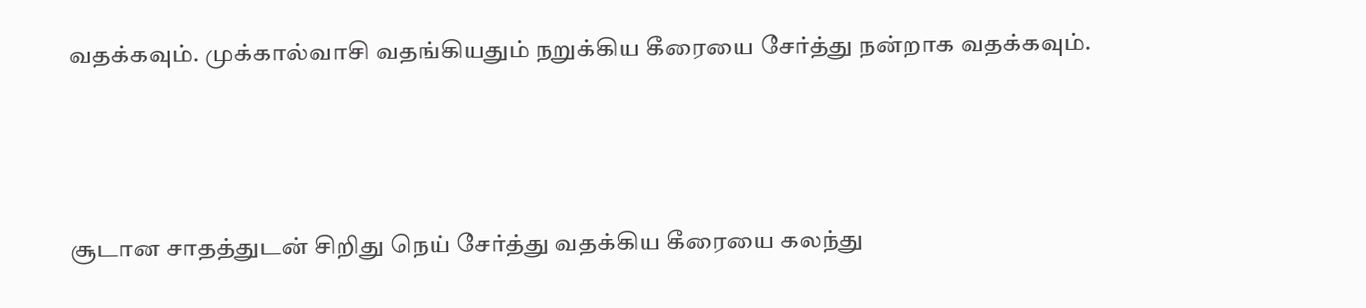வதக்கவும். முக்கால்வாசி வதங்கியதும் நறுக்கிய கீரையை சேர்த்து நன்றாக வதக்கவும்.





சூடான சாதத்துடன் சிறிது நெய் சேர்த்து வதக்கிய கீரையை கலந்து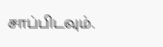சாப்பிடவும்.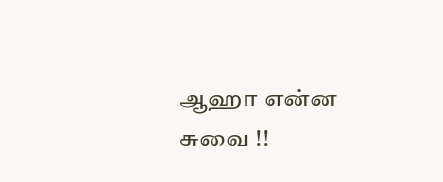ஆஹா என்ன சுவை !!